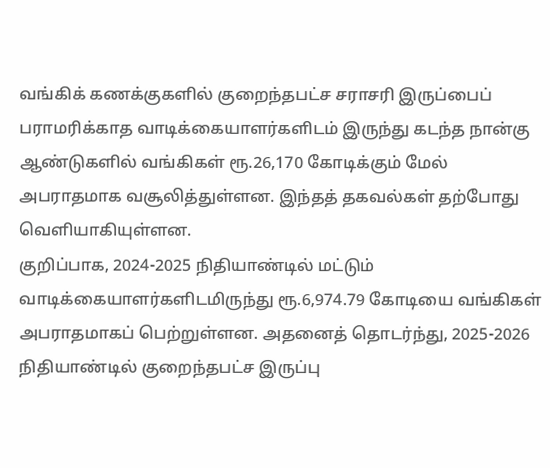வங்கிக் கணக்குகளில் குறைந்தபட்ச சராசரி இருப்பைப் பராமரிக்காத வாடிக்கையாளர்களிடம் இருந்து கடந்த நான்கு ஆண்டுகளில் வங்கிகள் ரூ.26,170 கோடிக்கும் மேல் அபராதமாக வசூலித்துள்ளன. இந்தத் தகவல்கள் தற்போது வெளியாகியுள்ளன.
குறிப்பாக, 2024-2025 நிதியாண்டில் மட்டும் வாடிக்கையாளர்களிடமிருந்து ரூ.6,974.79 கோடியை வங்கிகள் அபராதமாகப் பெற்றுள்ளன. அதனைத் தொடர்ந்து, 2025-2026 நிதியாண்டில் குறைந்தபட்ச இருப்பு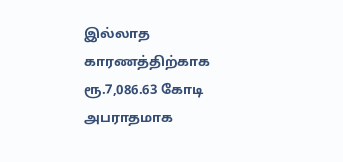இல்லாத காரணத்திற்காக ரூ.7,086.63 கோடி அபராதமாக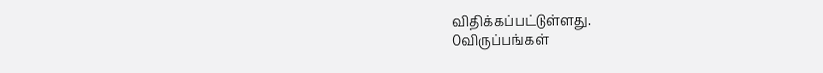விதிக்கப்பட்டுள்ளது.
0விருப்பங்கள்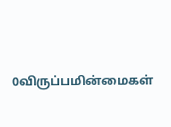0விருப்பமின்மைகள்